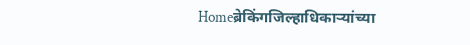Homeब्रेकिंगजिल्हाधिकाऱ्यांच्या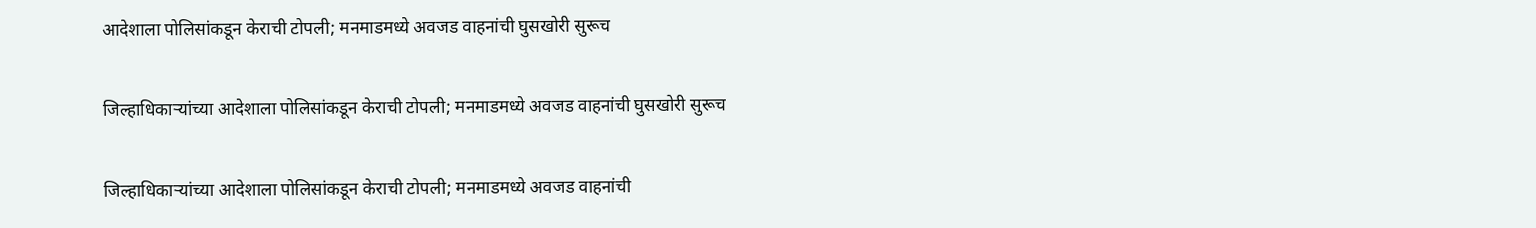आदेशाला पोलिसांकडून केराची टोपली; मनमाडमध्ये अवजड वाहनांची घुसखोरी सुरूच

जिल्हाधिकाऱ्यांच्या आदेशाला पोलिसांकडून केराची टोपली; मनमाडमध्ये अवजड वाहनांची घुसखोरी सुरूच

जिल्हाधिकाऱ्यांच्या आदेशाला पोलिसांकडून केराची टोपली; मनमाडमध्ये अवजड वाहनांची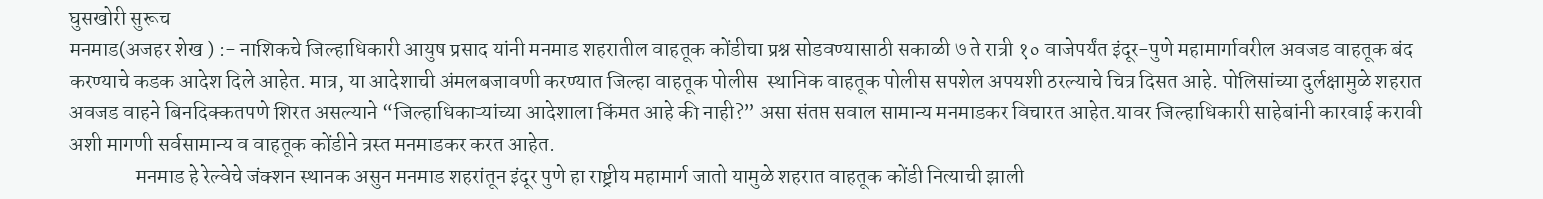घुसखोरी सुरूच
मनमाड(अजहर शेख ) :- नाशिकचे जिल्हाधिकारी आयुष प्रसाद यांनी मनमाड शहरातील वाहतूक कोंडीचा प्रश्न सोडवण्यासाठी सकाळी ७ ते रात्री १० वाजेपर्यंत इंदूर-पुणे महामार्गावरील अवजड वाहतूक बंद करण्याचे कडक आदेश दिले आहेत. मात्र, या आदेशाची अंमलबजावणी करण्यात जिल्हा वाहतूक पोलीस  स्थानिक वाहतूक पोलीस सपशेल अपयशी ठरल्याचे चित्र दिसत आहे. पोलिसांच्या दुर्लक्षामुळे शहरात अवजड वाहने बिनदिक्कतपणे शिरत असल्याने “जिल्हाधिकाऱ्यांच्या आदेशाला किंमत आहे की नाही?” असा संतप्त सवाल सामान्य मनमाडकर विचारत आहेत.यावर जिल्हाधिकारी साहेबांनी कारवाई करावी अशी मागणी सर्वसामान्य व वाहतूक कोंडीने त्रस्त मनमाडकर करत आहेत.
                मनमाड हे रेल्वेचे जंक्शन स्थानक असुन मनमाड शहरांतून इंदूर पुणे हा राष्ट्रीय महामार्ग जातो यामुळे शहरात वाहतूक कोंडी नित्याची झाली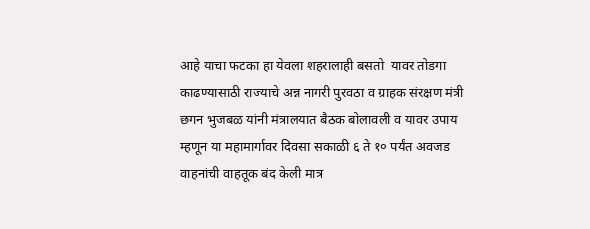आहे याचा फटका हा येवला शहरालाही बसतो  यावर तोडगा काढण्यासाठी राज्याचे अन्न नागरी पुरवठा व ग्राहक संरक्षण मंत्री छगन भुजबळ यांनी मंत्रालयात बैठक बोलावली व यावर उपाय म्हणून या महामार्गावर दिवसा सकाळी ६ ते १० पर्यंत अवजड वाहनांची वाहतूक बंद केली मात्र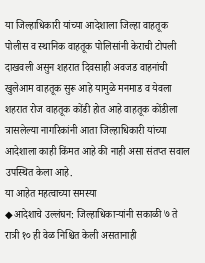या जिल्हाधिकारी यांच्या आदेशाला जिल्हा वाहतूक पोलीस व स्थानिक वाहतूक पोलिसांनी केराची टोपली दाखवली असुन शहरात दिवसाही अवजड वाहनांची खुलेआम वाहतूक सुरू आहे यामुळे मनमाड व येवला शहरात रोज वाहतूक कोंडी होत आहे वाहतूक कोंडीला त्रासलेल्या नागरिकांनी आता जिल्हाधिकारी यांच्या आदेशाला काही किंमत आहे की नाही असा संतप्त सवाल उपस्थित केला आहे.
या आहेत महत्वाच्या समस्या
◆आदेशाचे उल्लंघन: जिल्हाधिकाऱ्यांनी सकाळी ७ ते रात्री १० ही वेळ निश्चित केली असतानाही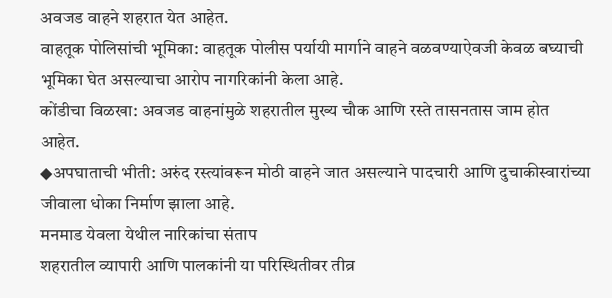अवजड वाहने शहरात येत आहेत.
वाहतूक पोलिसांची भूमिका: वाहतूक पोलीस पर्यायी मार्गाने वाहने वळवण्याऐवजी केवळ बघ्याची भूमिका घेत असल्याचा आरोप नागरिकांनी केला आहे.
कोंडीचा विळखा: अवजड वाहनांमुळे शहरातील मुख्य चौक आणि रस्ते तासनतास जाम होत आहेत.
◆अपघाताची भीती: अरुंद रस्त्यांवरून मोठी वाहने जात असल्याने पादचारी आणि दुचाकीस्वारांच्या जीवाला धोका निर्माण झाला आहे.
मनमाड येवला येथील नारिकांचा संताप
शहरातील व्यापारी आणि पालकांनी या परिस्थितीवर तीव्र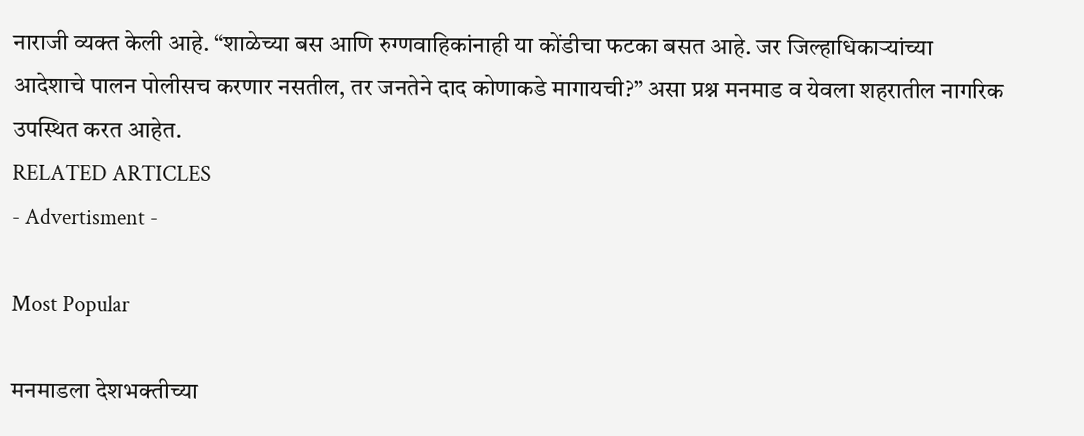नाराजी व्यक्त केली आहे. “शाळेच्या बस आणि रुग्णवाहिकांनाही या कोंडीचा फटका बसत आहे. जर जिल्हाधिकाऱ्यांच्या आदेशाचे पालन पोलीसच करणार नसतील, तर जनतेने दाद कोणाकडे मागायची?” असा प्रश्न मनमाड व येवला शहरातील नागरिक उपस्थित करत आहेत.
RELATED ARTICLES
- Advertisment -

Most Popular

मनमाडला देशभक्तीच्या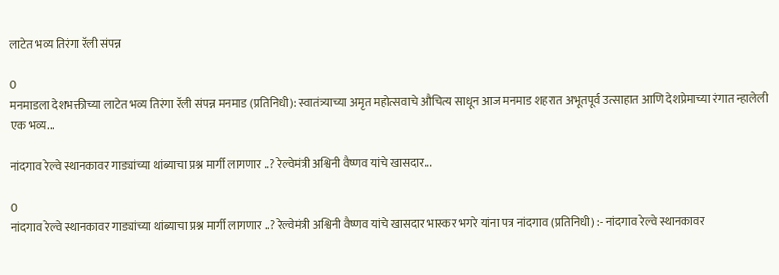लाटेत भव्य तिरंगा रॅली संपन्न

0
मनमाडला देशभक्तीच्या लाटेत भव्य तिरंगा रॅली संपन्न मनमाड (प्रतिनिधी): स्वातंत्र्याच्या अमृत महोत्सवाचे औचित्य साधून आज मनमाड शहरात अभूतपूर्व उत्साहात आणि देशप्रेमाच्या रंगात न्हालेली एक भव्य...

नांदगाव रेल्वे स्थानकावर गाड्यांच्या थांब्याचा प्रश्न मार्गी लागणार ..? रेल्वेमंत्री अश्विनी वैष्णव यांचे खासदार...

0
नांदगाव रेल्वे स्थानकावर गाड्यांच्या थांब्याचा प्रश्न मार्गी लागणार ..? रेल्वेमंत्री अश्विनी वैष्णव यांचे खासदार भास्कर भगरे यांना पत्र नांदगाव (प्रतिनिधी) :- नांदगाव रेल्वे स्थानकावर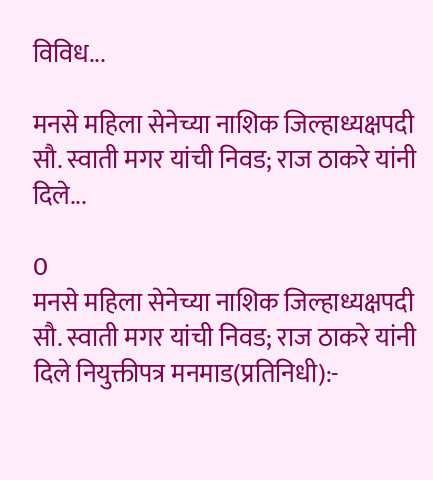विविध...

मनसे महिला सेनेच्या नाशिक जिल्हाध्यक्षपदी सौ. स्वाती मगर यांची निवड; राज ठाकरे यांनी दिले...

0
मनसे महिला सेनेच्या नाशिक जिल्हाध्यक्षपदी सौ. स्वाती मगर यांची निवड; राज ठाकरे यांनी दिले नियुक्तीपत्र मनमाड(प्रतिनिधी):-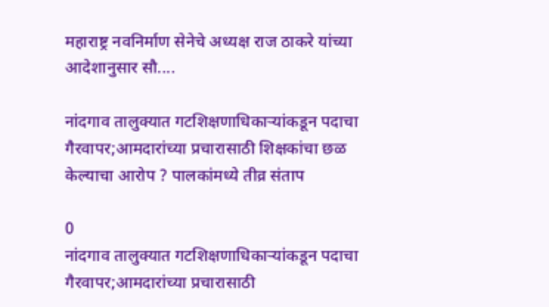महाराष्ट्र नवनिर्माण सेनेचे अध्यक्ष राज ठाकरे यांच्या आदेशानुसार सौ....

नांदगाव तालुक्यात गटशिक्षणाधिकाऱ्यांकडून पदाचा गैरवापर;आमदारांच्या प्रचारासाठी शिक्षकांचा छळ केल्याचा आरोप ? पालकांमध्ये तीव्र संताप

0
नांदगाव तालुक्यात गटशिक्षणाधिकाऱ्यांकडून पदाचा गैरवापर;आमदारांच्या प्रचारासाठी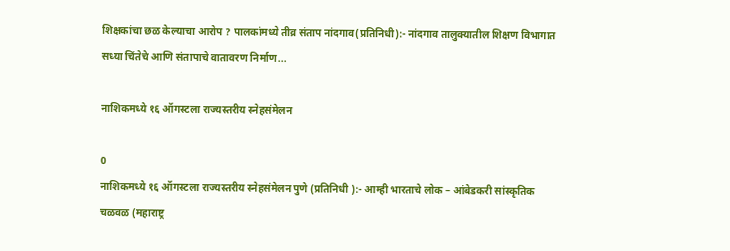शिक्षकांचा छळ केल्याचा आरोप ? पालकांमध्ये तीव्र संताप नांदगाव(प्रतिनिधी):- नांदगाव तालुक्यातील शिक्षण विभागात सध्या चिंतेचे आणि संतापाचे वातावरण निर्माण...

नाशिकमध्ये १६ ऑगस्टला राज्यस्तरीय स्नेहसंमेलन

0
नाशिकमध्ये १६ ऑगस्टला राज्यस्तरीय स्नेहसंमेलन पुणे (प्रतिनिधी ):- आम्ही भारताचे लोक – आंबेडकरी सांस्कृतिक चळवळ (महाराष्ट्र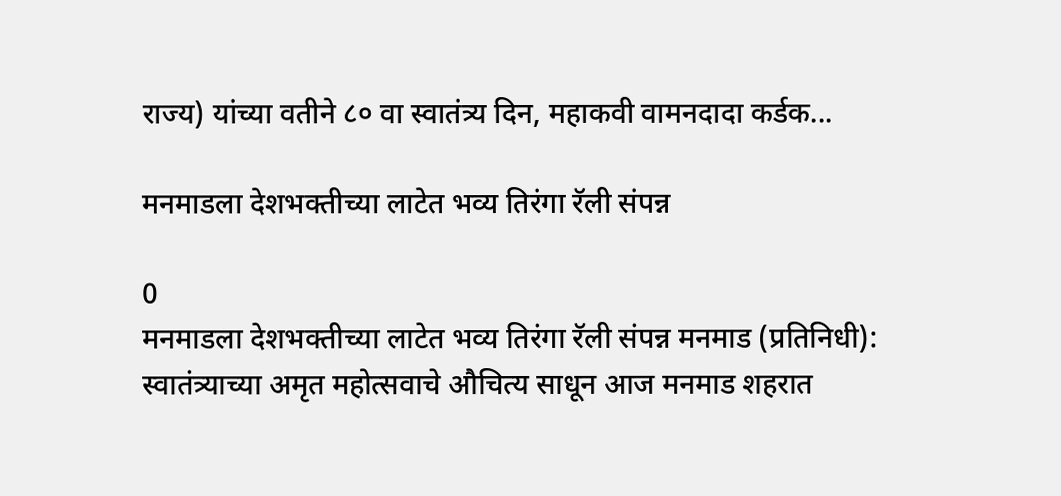राज्य) यांच्या वतीने ८० वा स्वातंत्र्य दिन, महाकवी वामनदादा कर्डक...

मनमाडला देशभक्तीच्या लाटेत भव्य तिरंगा रॅली संपन्न

0
मनमाडला देशभक्तीच्या लाटेत भव्य तिरंगा रॅली संपन्न मनमाड (प्रतिनिधी): स्वातंत्र्याच्या अमृत महोत्सवाचे औचित्य साधून आज मनमाड शहरात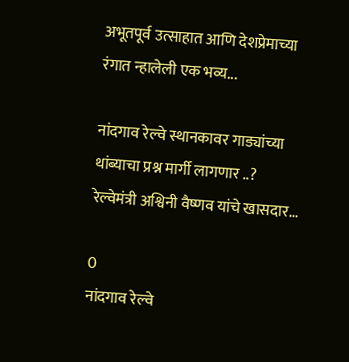अभूतपूर्व उत्साहात आणि देशप्रेमाच्या रंगात न्हालेली एक भव्य...

नांदगाव रेल्वे स्थानकावर गाड्यांच्या थांब्याचा प्रश्न मार्गी लागणार ..? रेल्वेमंत्री अश्विनी वैष्णव यांचे खासदार...

0
नांदगाव रेल्वे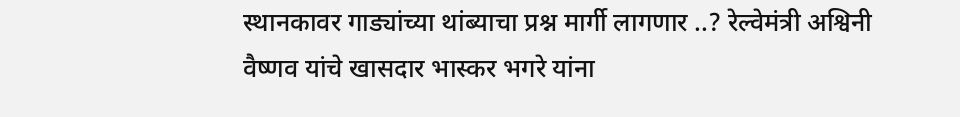स्थानकावर गाड्यांच्या थांब्याचा प्रश्न मार्गी लागणार ..? रेल्वेमंत्री अश्विनी वैष्णव यांचे खासदार भास्कर भगरे यांना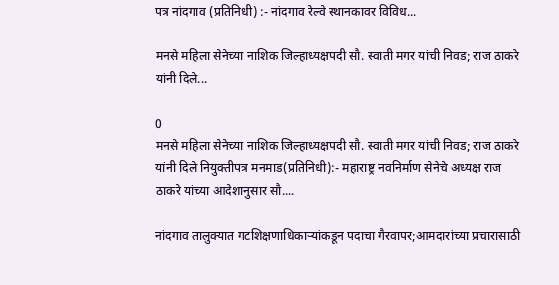पत्र नांदगाव (प्रतिनिधी) :- नांदगाव रेल्वे स्थानकावर विविध...

मनसे महिला सेनेच्या नाशिक जिल्हाध्यक्षपदी सौ. स्वाती मगर यांची निवड; राज ठाकरे यांनी दिले...

0
मनसे महिला सेनेच्या नाशिक जिल्हाध्यक्षपदी सौ. स्वाती मगर यांची निवड; राज ठाकरे यांनी दिले नियुक्तीपत्र मनमाड(प्रतिनिधी):- महाराष्ट्र नवनिर्माण सेनेचे अध्यक्ष राज ठाकरे यांच्या आदेशानुसार सौ....

नांदगाव तालुक्यात गटशिक्षणाधिकाऱ्यांकडून पदाचा गैरवापर;आमदारांच्या प्रचारासाठी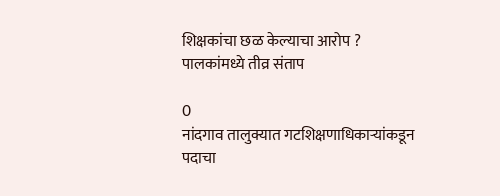शिक्षकांचा छळ केल्याचा आरोप ? पालकांमध्ये तीव्र संताप

0
नांदगाव तालुक्यात गटशिक्षणाधिकाऱ्यांकडून पदाचा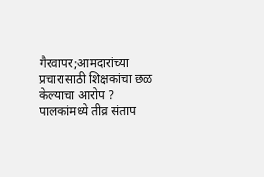गैरवापर;आमदारांच्या प्रचारासाठी शिक्षकांचा छळ केल्याचा आरोप ? पालकांमध्ये तीव्र संताप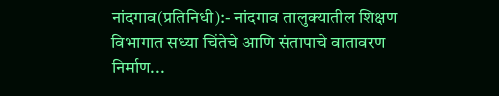नांदगाव(प्रतिनिधी):- नांदगाव तालुक्यातील शिक्षण विभागात सध्या चिंतेचे आणि संतापाचे वातावरण निर्माण...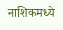नाशिकमध्ये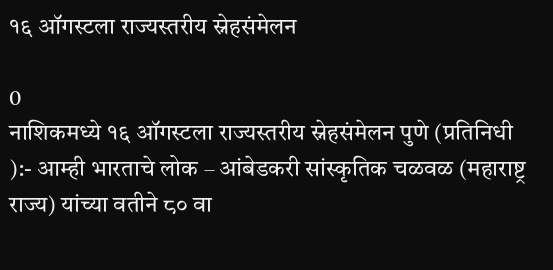१६ ऑगस्टला राज्यस्तरीय स्नेहसंमेलन

0
नाशिकमध्ये १६ ऑगस्टला राज्यस्तरीय स्नेहसंमेलन पुणे (प्रतिनिधी ):- आम्ही भारताचे लोक – आंबेडकरी सांस्कृतिक चळवळ (महाराष्ट्र राज्य) यांच्या वतीने ८० वा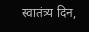स्वातंत्र्य दिन,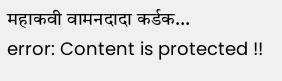महाकवी वामनदादा कर्डक...
error: Content is protected !!